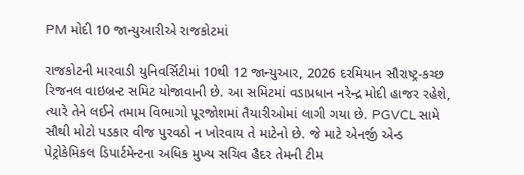PM મોદી 10 જાન્યુઆરીએ રાજકોટમાં

રાજકોટની મારવાડી યુનિવર્સિટીમાં 10થી 12 જાન્યુઆર, 2026 દરમિયાન સૌરાષ્ટ્ર-કચ્છ રિજનલ વાઇબ્રન્ટ સમિટ યોજાવાની છે. આ સમિટમાં વડાપ્રધાન નરેન્દ્ર મોદી હાજર રહેશે, ત્યારે તેને લઈને તમામ વિભાગો પૂરજોશમાં તૈયારીઓમાં લાગી ગયા છે. PGVCL સામે સૌથી મોટો પડકાર વીજ પુરવઠો ન ખોરવાય તે માટેનો છે. જે માટે એનર્જી એન્ડ પેટ્રોકેમિકલ ડિપાર્ટમેન્ટના અધિક મુખ્ય સચિવ હૈદર તેમની ટીમ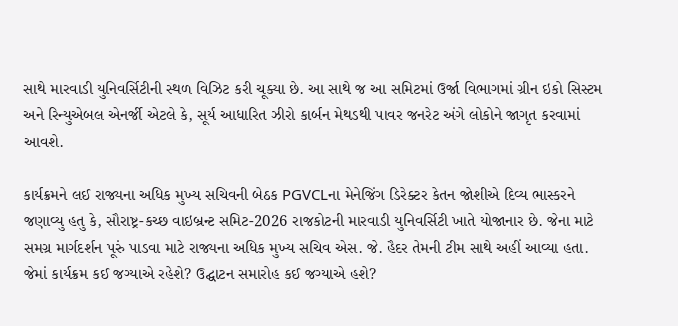સાથે મારવાડી યુનિવર્સિટીની સ્થળ વિઝિટ કરી ચૂક્યા છે. આ સાથે જ આ સમિટમાં ઉર્જા વિભાગમાં ગ્રીન ઇકો સિસ્ટમ અને રિન્યુએબલ એનર્જી એટલે કે, સૂર્ય આધારિત ઝીરો કાર્બન મેથડથી પાવર જનરેટ અંગે લોકોને જાગૃત કરવામાં આવશે.

કાર્યક્રમને લઈ રાજ્યના અધિક મુખ્ય સચિવની બેઠક PGVCLના મેનેજિંગ ડિરેક્ટર કેતન જોશીએ દિવ્ય ભાસ્કરને જણાવ્યુ હતુ કે, સૌરાષ્ટ્ર-કચ્છ વાઇબ્રન્ટ સમિટ-2026 રાજકોટની મારવાડી યુનિવર્સિટી ખાતે યોજાનાર છે. જેના માટે સમગ્ર માર્ગદર્શન પૂરું પાડવા માટે રાજ્યના અધિક મુખ્ય સચિવ એસ. જે. હૈદર તેમની ટીમ સાથે અહીં આવ્યા હતા. જેમાં કાર્યક્રમ કઈ જગ્યાએ રહેશે? ઉદ્ઘાટન સમારોહ કઈ જગ્યાએ હશે?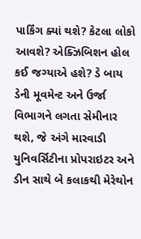પાર્કિંગ ક્યાં થશે? કેટલા લોકો આવશે? એક્ઝિબિશન હોલ કઈ જગ્યાએ હશે? ડે બાય ડેની મૂવમેન્ટ અને ઉર્જા વિભાગને લગતા સેમીનાર થશે, જે અંગે મારવાડી યુનિવર્સિટીના પ્રોપરાઇટર અને ડીન સાથે બે કલાકથી મેરેથોન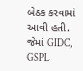બેઠક કરવામાં આવી હતી. જેમાં GIDC, GSPL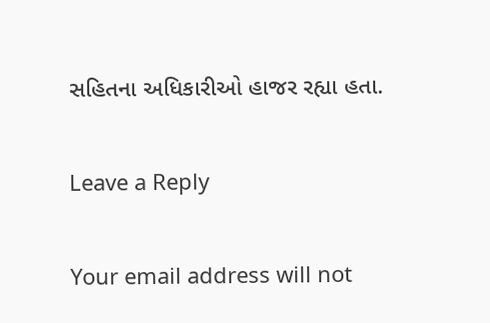સહિતના અધિકારીઓ હાજર રહ્યા હતા.

Leave a Reply

Your email address will not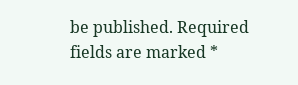be published. Required fields are marked *